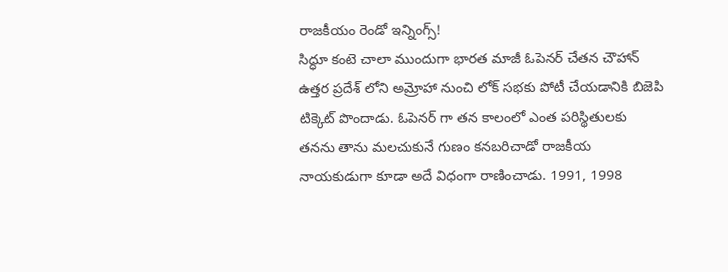రాజకీయం రెండో ఇన్నింగ్స్!
సిద్ధూ కంటె చాలా ముందుగా భారత మాజీ ఓపెనర్ చేతన చౌహాన్ ఉత్తర ప్రదేశ్ లోని అమ్రోహా నుంచి లోక్ సభకు పోటీ చేయడానికి బిజెపి టిక్కెట్ పొందాడు. ఓపెనర్ గా తన కాలంలో ఎంత పరిస్థితులకు తనను తాను మలచుకునే గుణం కనబరిచాడో రాజకీయ నాయకుడుగా కూడా అదే విధంగా రాణించాడు. 1991, 1998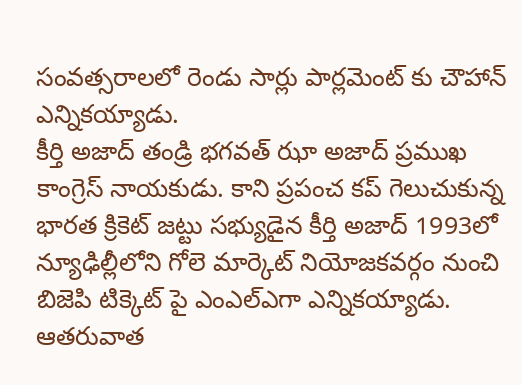సంవత్సరాలలో రెండు సార్లు పార్లమెంట్ కు చౌహాన్ ఎన్నికయ్యాడు.
కీర్తి అజాద్ తండ్రి భగవత్ ఝా అజాద్ ప్రముఖ కాంగ్రెస్ నాయకుడు. కాని ప్రపంచ కప్ గెలుచుకున్న భారత క్రికెట్ జట్టు సభ్యుడైన కీర్తి అజాద్ 1993లో న్యూఢిల్లీలోని గోలె మార్కెట్ నియోజకవర్గం నుంచి బిజెపి టిక్కెట్ పై ఎంఎల్ఎగా ఎన్నికయ్యాడు. ఆతరువాత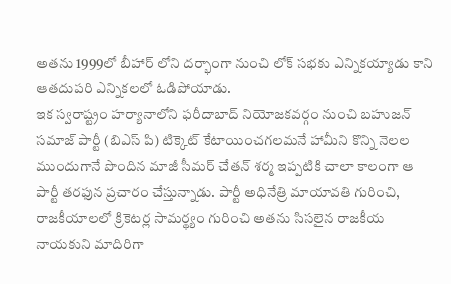అతను 1999లో బీహార్ లోని దర్భాంగా నుంచి లోక్ సభకు ఎన్నికయ్యాడు కాని ఆతదుపరి ఎన్నికలలో ఓడిపోయాడు.
ఇక స్వరాష్ట్రం హర్యానాలోని ఫరీదాబాద్ నియోజకవర్గం నుంచి బహుజన్ సమాజ్ పార్టీ (బిఎస్ పి) టిక్కెట్ కేటాయించగలమనే హామీని కొన్ని నెలల ముందుగానే పొందిన మాజీ సీమర్ చేతన్ శర్మ ఇప్పటికి చాలా కాలంగా ఆ పార్టీ తరఫున ప్రచారం చేస్తున్నాడు. పార్టీ అధినేత్రి మాయావతి గురించి, రాజకీయాలలో క్రికెటర్ల సామర్థ్యం గురించి అతను సిసలైన రాజకీయ నాయకుని మాదిరిగా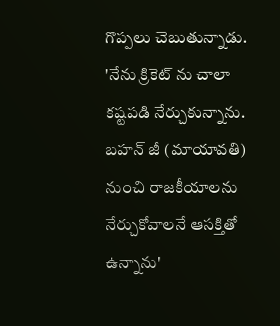గొప్పలు చెబుతున్నాడు.
'నేను క్రికెట్ ను చాలా కష్టపడి నేర్చుకున్నాను. బహన్ జీ (మాయావతి) నుంచి రాజకీయాలను నేర్చుకోవాలనే ఆసక్తితో ఉన్నాను'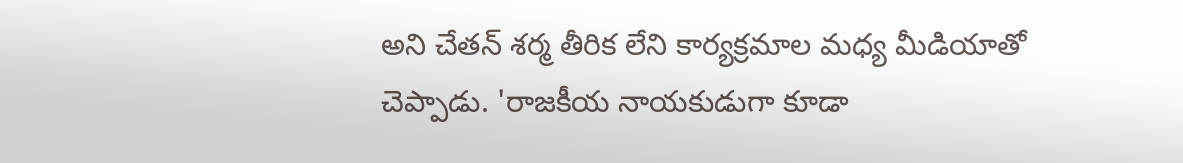అని చేతన్ శర్మ తీరిక లేని కార్యక్రమాల మధ్య మీడియాతో చెప్పాడు. 'రాజకీయ నాయకుడుగా కూడా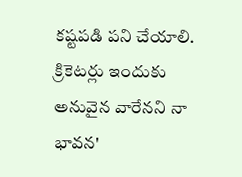కష్టపడి పని చేయాలి. క్రికెటర్లు ఇందుకు అనువైన వారేనని నా భావన'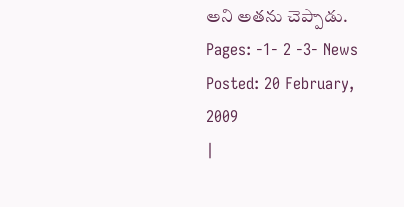అని అతను చెప్పాడు.
Pages: -1- 2 -3- News Posted: 20 February, 2009
|